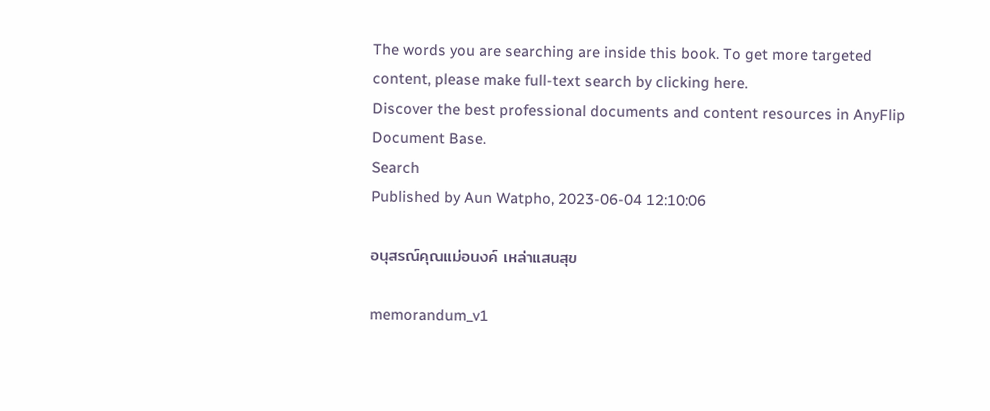The words you are searching are inside this book. To get more targeted content, please make full-text search by clicking here.
Discover the best professional documents and content resources in AnyFlip Document Base.
Search
Published by Aun Watpho, 2023-06-04 12:10:06

อนุสรณ์คุณแม่อนงค์ เหล่าแสนสุข

memorandum_v1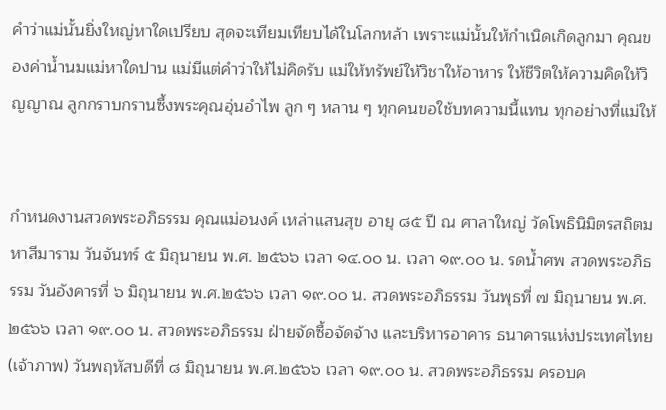คำว่าแม่นั้นยิ่งใหญ่หาใดเปรียบ สุดจะเทียมเทียบได้ในโลกหล้า เพราะแม่นั้นให้กำเนิดเกิดลูกมา คุณของค่าน้ำนมแม่หาใดปาน แม่มีแต่คำว่าให้ไม่คิดรับ แม่ให้ทรัพย์ให้วิชาให้อาหาร ให้ชีวิตให้ความคิดให้วิญญาณ ลูกกราบกรานซึ้งพระคุณอุ่นอำไพ ลูก ๆ หลาน ๆ ทุกคนขอใช้บทความนี้แทน ทุกอย่างที่แม่ให้


กำหนดงานสวดพระอภิธรรม คุณแม่อนงค์ เหล่าแสนสุข อายุ ๘๕ ปี ณ ศาลาใหญ่ วัดโพธินิมิตรสถิตมหาสีมาราม วันจันทร์ ๕ มิถุนายน พ.ศ. ๒๕๖๖ เวลา ๑๔.๐๐ น. เวลา ๑๙.๐๐ น. รดน้ำศพ สวดพระอภิธรรม วันอังคารที่ ๖ มิถุนายน พ.ศ.๒๕๖๖ เวลา ๑๙.๐๐ น. สวดพระอภิธรรม วันพุธที่ ๗ มิถุนายน พ.ศ. ๒๕๖๖ เวลา ๑๙.๐๐ น. สวดพระอภิธรรม ฝ่ายจัดซื้อจัดจ้าง และบริหารอาคาร ธนาคารแห่งประเทศไทย (เจ้าภาพ) วันพฤหัสบดีที่ ๘ มิถุนายน พ.ศ.๒๕๖๖ เวลา ๑๙.๐๐ น. สวดพระอภิธรรม ครอบค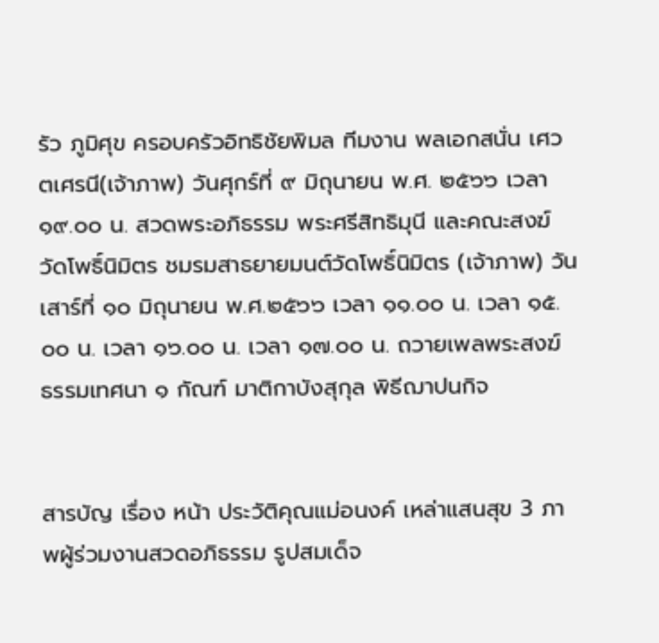รัว ภูมิศุข ครอบครัวอิทธิชัยพิมล ทีมงาน พลเอกสนั่น เศวตเศรนี(เจ้าภาพ) วันศุกร์ที่ ๙ มิถุนายน พ.ศ. ๒๕๖๖ เวลา ๑๙.๐๐ น. สวดพระอภิธรรม พระศรีสิทธิมุนี และคณะสงฆ์วัดโพธิ์นิมิตร ชมรมสาธยายมนต์วัดโพธิ์นิมิตร (เจ้าภาพ) วันเสาร์ที่ ๑๐ มิถุนายน พ.ศ.๒๕๖๖ เวลา ๑๑.๐๐ น. เวลา ๑๕.๐๐ น. เวลา ๑๖.๐๐ น. เวลา ๑๗.๐๐ น. ถวายเพลพระสงฆ์ ธรรมเทศนา ๑ กัณฑ์ มาติกาบังสุกุล พิธีฌาปนกิจ


สารบัญ เรื่อง หน้า ประวัติคุณแม่อนงค์ เหล่าแสนสุข 3 ภาพผู้ร่วมงานสวดอภิธรรม รูปสมเด็จ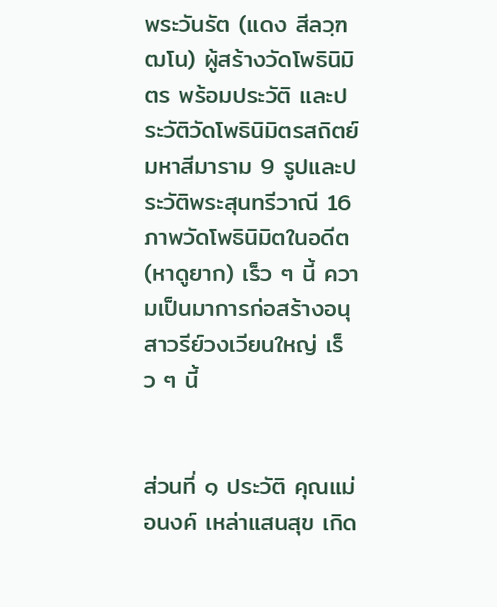พระวันรัต (แดง สีลวฺฑฒโน) ผู้สร้างวัดโพธินิมิตร พร้อมประวัติ และประวัติวัดโพธินิมิตรสถิตย์มหาสีมาราม 9 รูปและประวัติพระสุนทรีวาณี 16 ภาพวัดโพธินิมิตในอดีต (หาดูยาก) เร็ว ๆ นี้ ความเป็นมาการก่อสร้างอนุสาวรีย์วงเวียนใหญ่ เร็ว ๆ นี้


ส่วนที่ ๑ ประวัติ คุณแม่อนงค์ เหล่าแสนสุข เกิด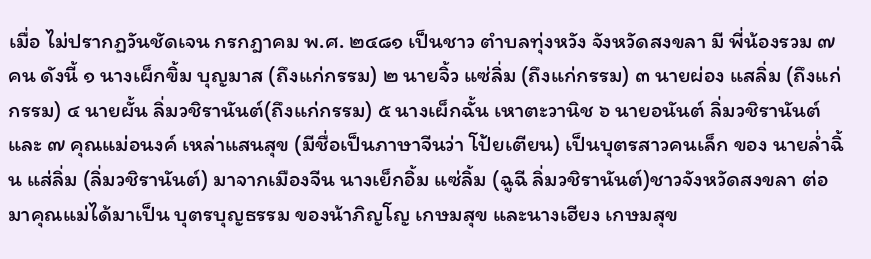เมื่อ ไม่ปรากฏวันชัดเจน กรกฎาคม พ.ศ. ๒๔๘๑ เป็นชาว ตำบลทุ่งหวัง จังหวัดสงขลา มี พี่น้องรวม ๗ คน ดังนี้ ๑ นางเผ็กขิ้ม บุญมาส (ถึงแก่กรรม) ๒ นายจิ้ว แซ่ลิ่ม (ถึงแก่กรรม) ๓ นายผ่อง แสลิ่ม (ถึงแก่กรรม) ๔ นายผั้น ลิ่มวชิรานันต์(ถึงแก่กรรม) ๕ นางเผ็กฉั้น เหาตะวานิช ๖ นายอนันต์ ลิ่มวชิรานันต์ และ ๗ คุณแม่อนงค์ เหล่าแสนสุข (มีชื่อเป็นภาษาจีนว่า โป้ยเตียน) เป็นบุตรสาวคนเล็ก ของ นายล่ำฉิ้น แส่ลิ่ม (ลิ่มวชิรานันต์) มาจากเมืองจีน นางเย็กอิ้ม แซ่ลิ้ม (ฉูฉี ลิ่มวชิรานันต์)ชาวจังหวัดสงขลา ต่อมาคุณแม่ได้มาเป็น บุตรบุญธรรม ของน้าภิญโญ เกษมสุข และนางเฮียง เกษมสุข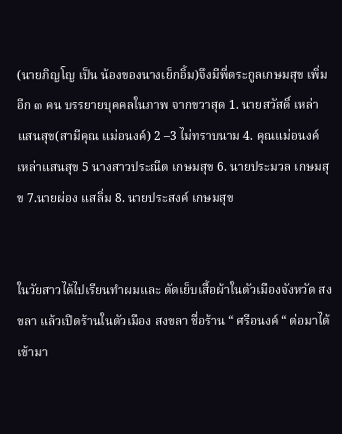(นายภิญโญ เป็น น้องของนางเย็กอิ้ม)จึงมีพี่ตระกูลเกษมสุข เพิ่มอีก ๓ คน บรรยายบุคคลในภาพ จากขวาสุด 1. นายสวัสดิ์ เหล่าแสนสุข(สามีคุณ แม่อนงค์) 2 –3 ไม่ทราบนาม 4. คุณแม่อนงค์ เหล่าแสนสุข 5 นางสาวประณีต เกษมสุข 6. นายประมวล เกษมสุข 7.นายผ่อง แสลิ่ม 8. นายประสงค์ เกษมสุข


ในวัยสาวได้ไปเรียนทำผมและ ตัดเย็บเสื้อผ้าในตัวเมืองจังหวัด สงขลา แล้วเปิดร้านในตัวเมือง สงขลา ชื่อร้าน “ ศรีอนงค์ “ ต่อมาได้เข้ามา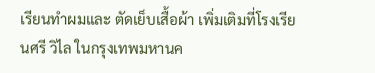เรียนทำผมและ ตัดเย็บเสื้อผ้า เพิ่มเติมที่โรงเรียนศรี วิไล ในกรุงเทพมหานค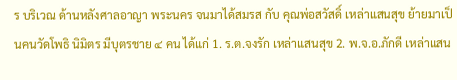ร บริเวณ ด้านหลังศาลอาญา พระนคร จนมาได้สมรส กับ คุณพ่อสวัสดิ์ เหล่าแสนสุข ย้ายมาเป็นคนวัดโพธิ นิมิตร มีบุตรชาย ๔ คน ได้แก่ 1. ร.ต.จงรัก เหล่าแสนสุข 2. พ.จ.อ.ภักดี เหล่าแสน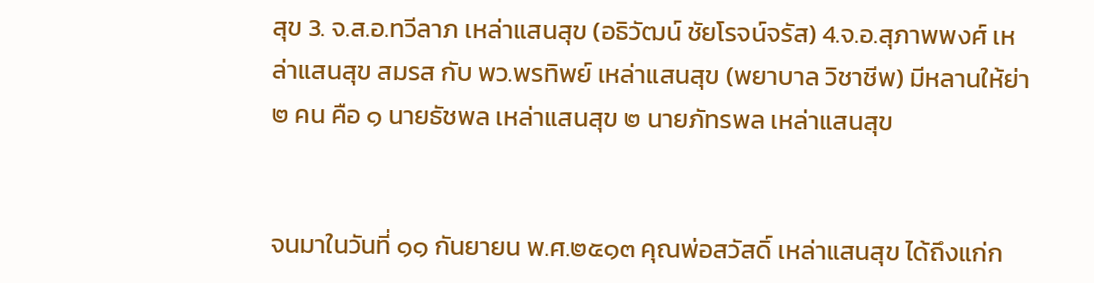สุข 3. จ.ส.อ.ทวีลาภ เหล่าแสนสุข (อธิวัฒน์ ชัยโรจน์จรัส) 4.จ.อ.สุภาพพงศ์ เหล่าแสนสุข สมรส กับ พว.พรทิพย์ เหล่าแสนสุข (พยาบาล วิชาชีพ) มีหลานให้ย่า ๒ คน คือ ๑ นายธัชพล เหล่าแสนสุข ๒ นายภัทรพล เหล่าแสนสุข


จนมาในวันที่ ๑๑ กันยายน พ.ศ.๒๕๑๓ คุณพ่อสวัสดิ์ เหล่าแสนสุข ได้ถึงแก่ก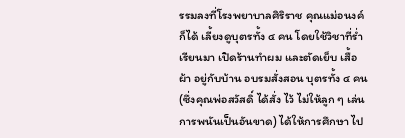รรมลงที่โรงพยาบาลศิริราช คุณแม่อนงค์ ก็ได้ เลี้ยงดูบุตรทั้ง ๔ คน โดยใช้วิชาที่ร่ำเรียนมา เปิดร้านทำผม และตัดเย็บ เสื้อผ้า อยู่กับบ้าน อบรมสั่งสอน บุตรทั้ง ๔ คน (ซึ่งคุณพ่อสวัสดิ์ ได้สั่ง ไว้ ไม่ให้ลูก ๆ เล่นการพนันเป็นอันขาด) ได้ให้การศึกษา ไป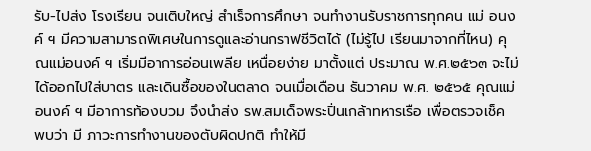รับ-ไปส่ง โรงเรียน จนเติบใหญ่ สำเร็จการศึกษา จนทำงานรับราชการทุกคน แม่ อนงค์ ฯ มีความสามารถพิเศษในการดูและอ่านกราฟชีวิตได้ (ไม่รู้ไป เรียนมาจากที่ไหน) คุณแม่อนงค์ ฯ เริ่มมีอาการอ่อนเพลีย เหนื่อยง่าย มาตั้งแต่ ประมาณ พ.ศ.๒๕๖๓ จะไม่ได้ออกไปใส่บาตร และเดินซื้อของในตลาด จนเมื่อเดือน ธันวาคม พ.ศ. ๒๕๖๕ คุณแม่อนงค์ ฯ มีอาการท้องบวม จึงนำส่ง รพ.สมเด็จพระปิ่นเกล้าทหารเรือ เพื่อตรวจเช็ค พบว่า มี ภาวะการทำงานของตับผิดปกติ ทำให้มี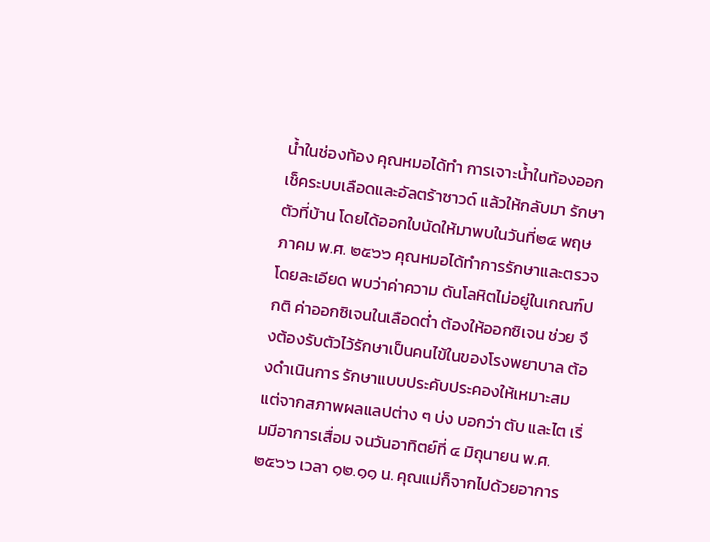น้ำในช่องท้อง คุณหมอได้ทำ การเจาะน้ำในท้องออก เช็คระบบเลือดและอัลตร้าซาวด์ แล้วให้กลับมา รักษาตัวที่บ้าน โดยได้ออกใบนัดให้มาพบในวันที่๒๔ พฤษภาคม พ.ศ. ๒๕๖๖ คุณหมอได้ทำการรักษาและตรวจโดยละเอียด พบว่าค่าความ ดันโลหิตไม่อยู่ในเกณฑ์ปกติ ค่าออกซิเจนในเลือดต่ำ ต้องให้ออกซิเจน ช่วย จึงต้องรับตัวไว้รักษาเป็นคนไข้ในของโรงพยาบาล ต้องดำเนินการ รักษาแบบประคับประคองให้เหมาะสม แต่จากสภาพผลแลปต่าง ๆ บ่ง บอกว่า ตับ และไต เริ่มมีอาการเสื่อม จนวันอาทิตย์ที่ ๔ มิถุนายน พ.ศ. ๒๕๖๖ เวลา ๑๒.๑๑ น. คุณแม่ก็จากไปด้วยอาการ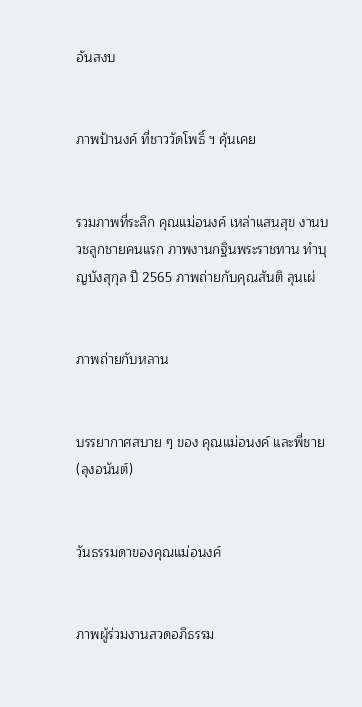อันสงบ


ภาพป้านงค์ ที่ชาววัดโพธิ์ ฯ คุ้นเคย


รวมภาพที่ระลึก คุณแม่อนงค์ เหล่าแสนสุข งานบวชลูกชายคนแรก ภาพงานกฐินพระราชทาน ทำบุญบังสุกุล ปี 2565 ภาพถ่ายกับคุณสันติ ลุนเผ่


ภาพถ่ายกับหลาน


บรรยากาศสบาย ๆ ของ คุณแม่อนงค์ และพี่ชาย (ลุงอนันต์)


วันธรรมดาของคุณแม่อนงค์


ภาพผู้ร่วมงานสวดอภิธรรม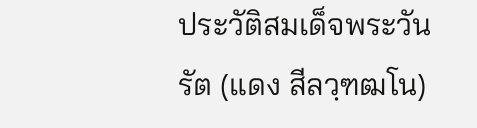ประวัติสมเด็จพระวันรัต (แดง สีลวฺฑฒโน)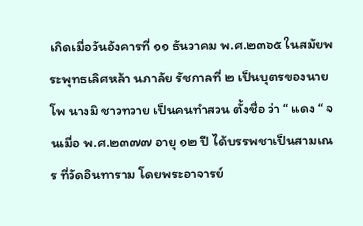เกิดเมื่อวันอังคารที่ ๑๑ ธันวาคม พ.ศ.๒๓๖๕ ในสมัยพระพุทธเลิศหล้า นภาลัย รัชกาลที่ ๒ เป็นบุตรของนายโพ นางมิ ชาวทวาย เป็นคนทำสวน ตั้งชื่อ ว่า “ แดง “ จนเมื่อ พ.ศ.๒๓๗๗ อายุ ๑๒ ปี ได้บรรพชาเป็นสามเณร ที่วัดอินทาราม โดยพระอาจารย์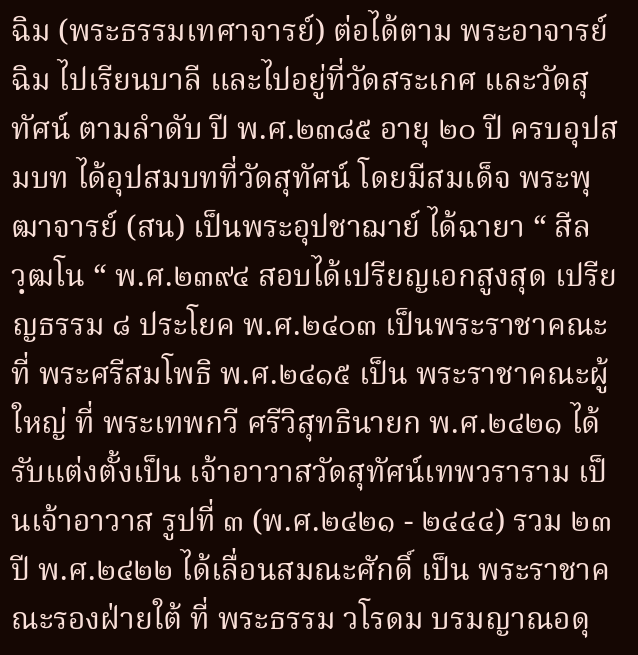ฉิม (พระธรรมเทศาจารย์) ต่อได้ตาม พระอาจารย์ฉิม ไปเรียนบาลี และไปอยู่ที่วัดสระเกศ และวัดสุทัศน์ ตามลำดับ ปี พ.ศ.๒๓๘๕ อายุ ๒๐ ปี ครบอุปสมบท ได้อุปสมบทที่วัดสุทัศน์ โดยมีสมเด็จ พระพุฒาจารย์ (สน) เป็นพระอุปชาฌาย์ ได้ฉายา “ สีลวฺฒโน “ พ.ศ.๒๓๙๔ สอบได้เปรียญเอกสูงสุด เปรียญธรรม ๘ ประโยค พ.ศ.๒๔๐๓ เป็นพระราชาคณะ ที่ พระศรีสมโพธิ พ.ศ.๒๔๑๕ เป็น พระราชาคณะผู้ใหญ่ ที่ พระเทพกวี ศรีวิสุทธินายก พ.ศ.๒๔๒๑ ได้รับแต่งตั้งเป็น เจ้าอาวาสวัดสุทัศน์เทพวราราม เป็นเจ้าอาวาส รูปที่ ๓ (พ.ศ.๒๔๒๑ - ๒๔๔๔) รวม ๒๓ ปี พ.ศ.๒๔๒๒ ได้เลื่อนสมณะศักดิ์ เป็น พระราชาคณะรองฝ่ายใต้ ที่ พระธรรม วโรดม บรมญาณอดุ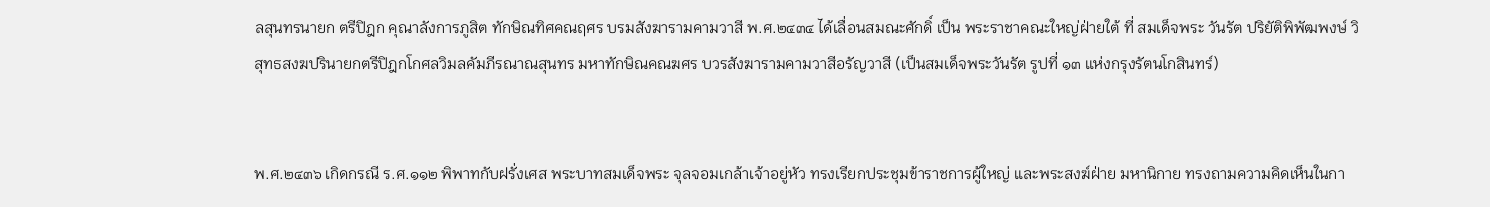ลสุนทรนายก ตรีปิฎก คุณาลังการภูสิต ทักษิณทิศคณฤศร บรมสังฆารามคามวาสี พ.ศ.๒๔๓๔ ได้เลื่อนสมณะศักดิ์ เป็น พระราชาคณะใหญ่ฝ่ายใต้ ที่ สมเด็จพระ วันรัต ปริยัติพิพัฒพงษ์ วิสุทธสงฆปรินายกตรีปิฎกโกศลวิมลคัมภีรณาณสุนทร มหาทักษิณคณฆศร บวรสังฆารามคามวาสีอรัญวาสี (เป็นสมเด็จพระวันรัต รูปที่ ๑๓ แห่งกรุงรัตนโกสินทร์)


พ.ศ.๒๔๓๖ เกิดกรณี ร.ศ.๑๑๒ พิพาทกับฝรั่งเศส พระบาทสมเด็จพระ จุลจอมเกล้าเจ้าอยู่หัว ทรงเรียกประชุมข้าราชการผู้ใหญ่ และพระสงฆ์ฝ่าย มหานิกาย ทรงถามความคิดเห็นในกา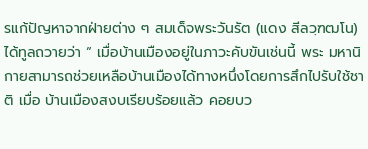รแก้ปัญหาจากฝ่ายต่าง ๆ สมเด็จพระวันรัต (แดง สีลวฺฑฒโน) ได้ทูลถวายว่า “ เมื่อบ้านเมืองอยู่ในภาวะคับขันเช่นนี้ พระ มหานิกายสามารถช่วยเหลือบ้านเมืองได้ทางหนึ่งโดยการสึกไปรับใช้ชาติ เมื่อ บ้านเมืองสงบเรียบร้อยแล้ว คอยบว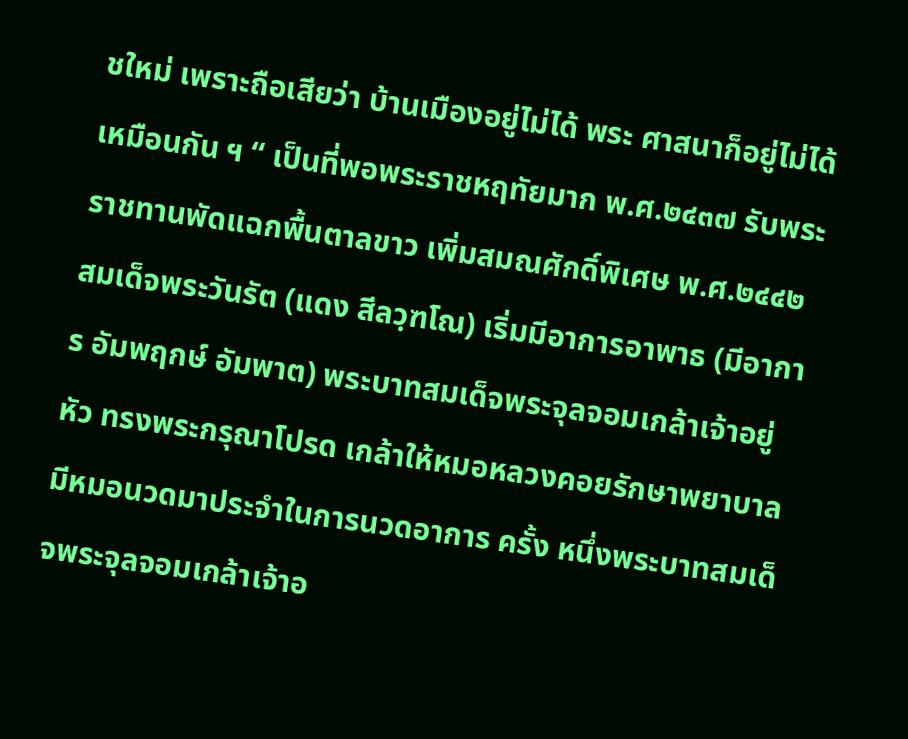ชใหม่ เพราะถือเสียว่า บ้านเมืองอยู่ไม่ได้ พระ ศาสนาก็อยู่ไม่ได้เหมือนกัน ฯ “ เป็นที่พอพระราชหฤทัยมาก พ.ศ.๒๔๓๗ รับพระราชทานพัดแฉกพื้นตาลขาว เพิ่มสมณศักดิ์พิเศษ พ.ศ.๒๔๔๒ สมเด็จพระวันรัต (แดง สีลวฺฑโณ) เริ่มมีอาการอาพาธ (มีอาการ อัมพฤกษ์ อัมพาต) พระบาทสมเด็จพระจุลจอมเกล้าเจ้าอยู่หัว ทรงพระกรุณาโปรด เกล้าให้หมอหลวงคอยรักษาพยาบาล มีหมอนวดมาประจำในการนวดอาการ ครั้ง หนึ่งพระบาทสมเด็จพระจุลจอมเกล้าเจ้าอ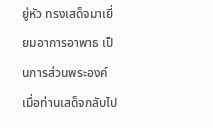ยู่หัว ทรงเสด็จมาเยี่ยมอาการอาพาธ เป็นการส่วนพระองค์ เมื่อท่านเสด็จกลับไป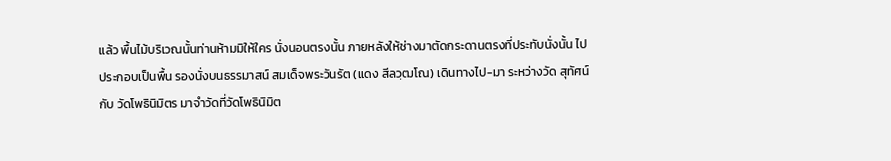แล้ว พื้นไม้บริเวณนั้นท่านห้ามมิให้ใคร นั่งนอนตรงนั้น ภายหลังให้ช่างมาตัดกระดานตรงที่ประทับนั่งนั้น ไปประกอบเป็นพื้น รองนั่งบนธรรมาสน์ สมเด็จพระวันรัต (แดง สีลวฺฒโณ) เดินทางไป-มา ระหว่างวัด สุทัศน์ กับ วัดโพธินิมิตร มาจำวัดที่วัดโพธินิมิต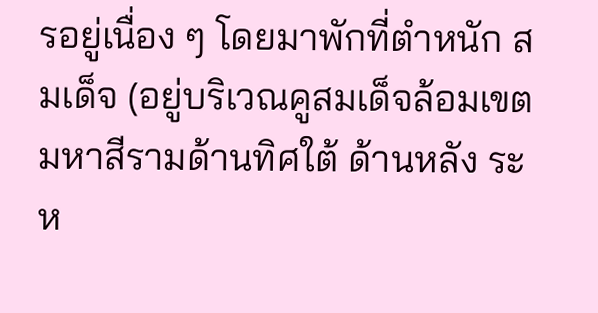รอยู่เนื่อง ๆ โดยมาพักที่ตำหนัก สมเด็จ (อยู่บริเวณคูสมเด็จล้อมเขตมหาสีรามด้านทิศใต้ ด้านหลัง ระห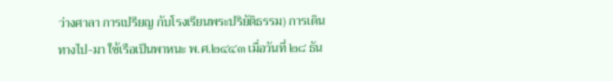ว่างศาลา การเปรียญ กับโรงเรียนพระปริยัติธรรม) การเดินทางไป-มา ใช้เรือเป็นพาหนะ พ.ศ.๒๔๔๓ เมื่อวันที่ ๒๘ ธัน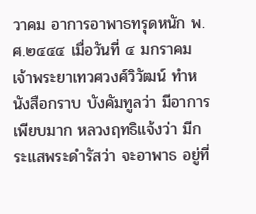วาคม อาการอาพาธทรุดหนัก พ.ศ.๒๔๔๔ เมื่อวันที่ ๔ มกราคม เจ้าพระยาเทวศวงศ์วิวัฒน์ ทำหนังสือกราบ บังคัมทูลว่า มีอาการเพียบมาก หลวงฤทธิแจ้งว่า มีกระแสพระดำรัสว่า จะอาพาธ อยู่ที่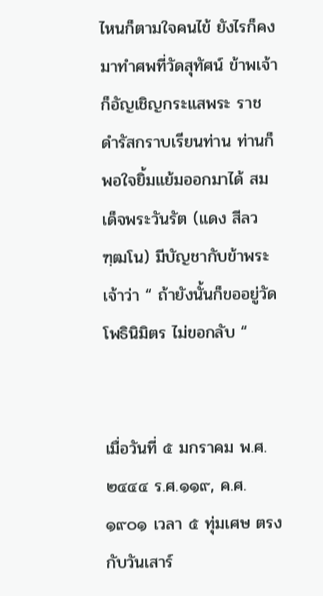ไหนก็ตามใจคนไข้ ยังไรก็คงมาทำศพที่วัดสุทัศน์ ข้าพเจ้าก็อัญเชิญกระแสพระ ราชดำรัสกราบเรียนท่าน ท่านก็พอใจยิ้มแย้มออกมาได้ สมเด็จพระวันรัต (แดง สีลวฑฺฒโน) มีบัญชากับข้าพระเจ้าว่า “ ถ้ายังนั้นก็ขออยู่วัดโพธินิมิตร ไม่ขอกลับ “


เมื่อวันที่ ๕ มกราคม พ.ศ.๒๔๔๔ ร.ศ.๑๑๙, ค.ศ.๑๙๐๑ เวลา ๕ ทุ่มเศษ ตรง กับวันเสาร์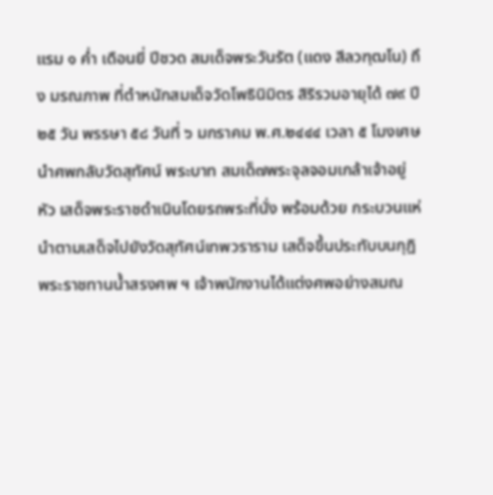แรม ๑ ค่ำ เดือนยี่ ปีชวด สมเด็จพระวันรัต (แดง สีลวฑฺฒโน) ถึง มรณภาพ ที่ตำหนักสมเด็จวัดโพธินิมิตร สิริรวมอายุได้ ๗๙ ปี ๒๕ วัน พรรษา ๕๘ วันที่ ๖ มกราคม พ.ศ.๒๔๔๔ เวลา ๕ โมงเศษ นำศพกลับวัดสุทัศน์ พระบาท สมเด็๗พระจุลจอมเกล้าเจ้าอยู่หัว เสด็จพระราชดำเนินโดยรถพระที่นั่ง พร้อมด้วย กระบวนแห่นำตามเสด็จไปยังวัดสุทัศน์เทพวราราม เสด็จขึ้นประทับบนกุฎิ พระราชทานน้ำสรงศพ ฯ เจ้าพนักงานได้แต่งศพอย่างสมณ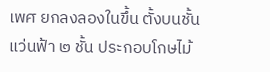เพศ ยกลงลองในขึ้น ตั้งบนชั้นแว่นฟ้า ๒ ชั้น ประกอบโกษไม้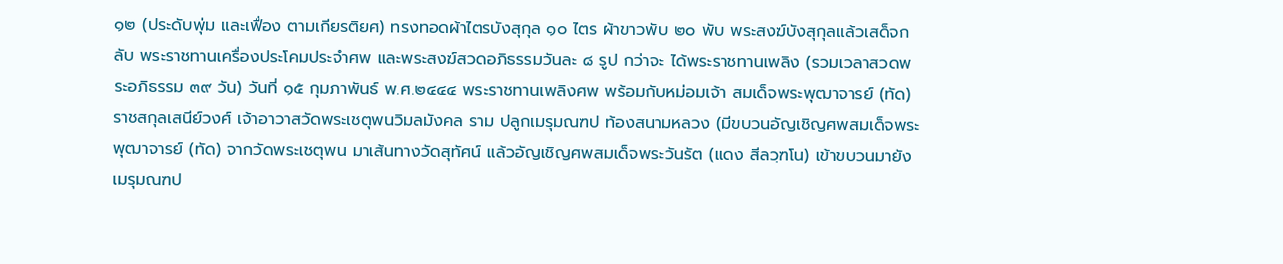๑๒ (ประดับพุ่ม และเฟื่อง ตามเกียรติยศ) ทรงทอดผ้าไตรบังสุกุล ๑๐ ไตร ผ้าขาวพับ ๒๐ พับ พระสงฆ์บังสุกุลแล้วเสด็จกลับ พระราชทานเครื่องประโคมประจำศพ และพระสงฆ์สวดอภิธรรมวันละ ๘ รูป กว่าจะ ได้พระราชทานเพลิง (รวมเวลาสวดพระอภิธรรม ๓๙ วัน) วันที่ ๑๕ กุมภาพันธ์ พ.ศ.๒๔๔๔ พระราชทานเพลิงศพ พร้อมกับหม่อมเจ้า สมเด็จพระพุฒาจารย์ (ทัด)ราชสกุลเสนีย์วงศ์ เจ้าอาวาสวัดพระเชตุพนวิมลมังคล ราม ปลูกเมรุมณฑป ท้องสนามหลวง (มีขบวนอัญเชิญศพสมเด็จพระพุฒาจารย์ (ทัด) จากวัดพระเชตุพน มาเส้นทางวัดสุทัศน์ แล้วอัญเชิญศพสมเด็จพระวันรัต (แดง สีลวฺฑโน) เข้าขบวนมายังเมรุมณฑป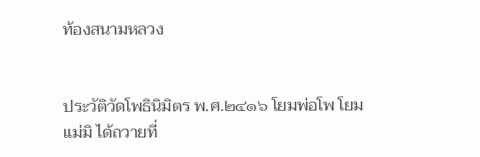ท้องสนามหลวง


ประวัติวัดโพธินิมิตร พ.ศ.๒๔๑๖ โยมพ่อโพ โยมแม่มิ ได้ถวายที่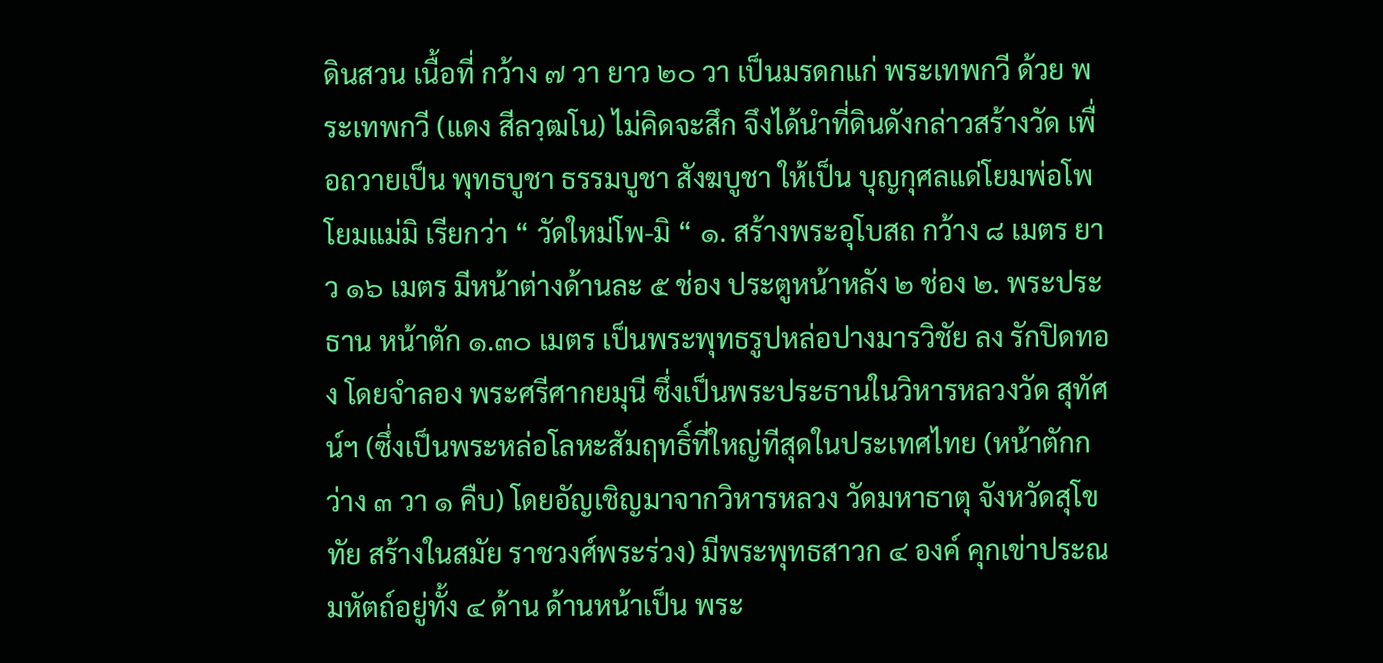ดินสวน เนื้อที่ กว้าง ๗ วา ยาว ๒๐ วา เป็นมรดกแก่ พระเทพกวี ด้วย พระเทพกวี (แดง สีลวฺฒโน) ไม่คิดจะสึก จึงได้นำที่ดินดังกล่าวสร้างวัด เพื่อถวายเป็น พุทธบูชา ธรรมบูชา สังฆบูชา ให้เป็น บุญกุศลแด่โยมพ่อโพ โยมแม่มิ เรียกว่า “ วัดใหม่โพ-มิ “ ๑. สร้างพระอุโบสถ กว้าง ๘ เมตร ยาว ๑๖ เมตร มีหน้าต่างด้านละ ๕ ช่อง ประตูหน้าหลัง ๒ ช่อง ๒. พระประธาน หน้าตัก ๑.๓๐ เมตร เป็นพระพุทธรูปหล่อปางมารวิชัย ลง รักปิดทอง โดยจำลอง พระศรีศากยมุนี ซึ่งเป็นพระประธานในวิหารหลวงวัด สุทัศน์ฯ (ซึ่งเป็นพระหล่อโลหะสัมฤทธิ์ที่ใหญ่ทีสุดในประเทศไทย (หน้าตักกว่าง ๓ วา ๑ คืบ) โดยอัญเชิญมาจากวิหารหลวง วัดมหาธาตุ จังหวัดสุโขทัย สร้างในสมัย ราชวงศ์พระร่วง) มีพระพุทธสาวก ๔ องค์ คุกเข่าประณมหัตถ์อยู่ทั้ง ๔ ด้าน ด้านหน้าเป็น พระ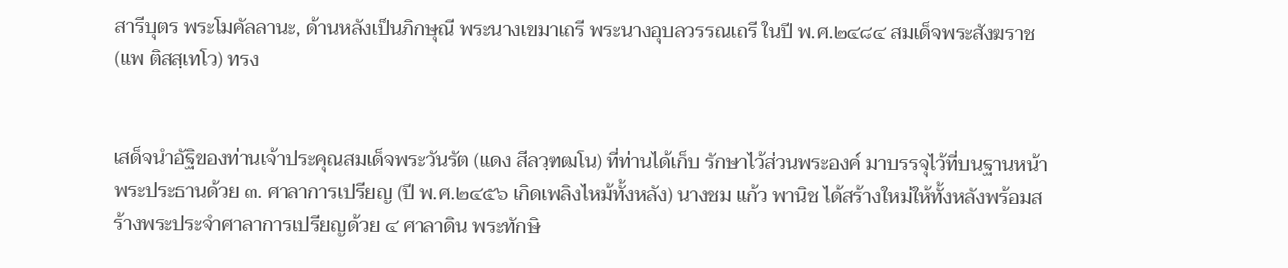สารีบุตร พระโมคัลลานะ, ด้านหลังเป็นภิกษุณี พระนางเขมาเถรี พระนางอุบลวรรณเถรี ในปี พ.ศ.๒๔๘๔ สมเด็จพระสังฆราช (แพ ติสสฺเทโว) ทรง


เสด็จนำอัฐิของท่านเจ้าประคุณสมเด็จพระวันรัต (แดง สีลวฺฑฒโน) ที่ท่านได้เก็บ รักษาไว้ส่วนพระองค์ มาบรรจุไว้ที่บนฐานหน้าพระประธานด้วย ๓. ศาลาการเปรียญ (ปี พ.ศ.๒๔๕๖ เกิดเพลิงไหม้ทั้งหลัง) นางชม แก้ว พานิช ได้สร้างใหม่ให้ทั้งหลังพร้อมสร้างพระประจำศาลาการเปรียญด้วย ๔ ศาลาดิน พระทักษิ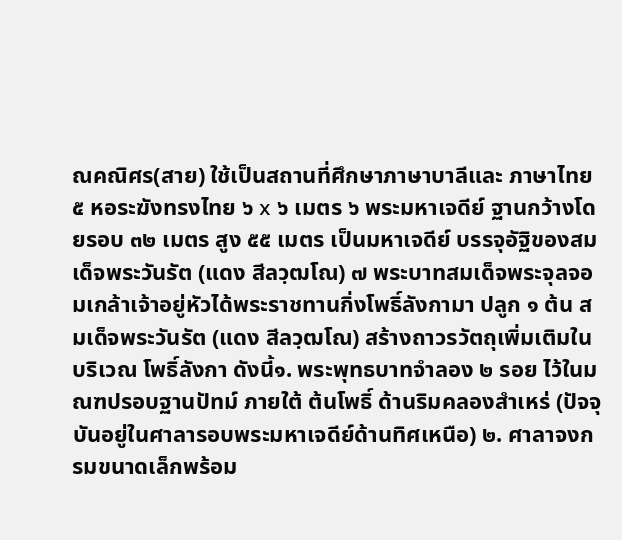ณคณิศร(สาย) ใช้เป็นสถานที่ศึกษาภาษาบาลีและ ภาษาไทย ๕ หอระฆังทรงไทย ๖ x ๖ เมตร ๖ พระมหาเจดีย์ ฐานกว้างโดยรอบ ๓๒ เมตร สูง ๕๕ เมตร เป็นมหาเจดีย์ บรรจุอัฐิของสมเด็จพระวันรัต (แดง สีลวฺฒโณ) ๗ พระบาทสมเด็จพระจุลจอมเกล้าเจ้าอยู่หัวได้พระราชทานกิ่งโพธิ์ลังกามา ปลูก ๑ ต้น สมเด็จพระวันรัต (แดง สีลวฺฒโณ) สร้างถาวรวัตถุเพิ่มเติมในบริเวณ โพธิ์ลังกา ดังนี้๑. พระพุทธบาทจำลอง ๒ รอย ไว้ในมณฑปรอบฐานปัทม์ ภายใต้ ต้นโพธิ์ ด้านริมคลองสำเหร่ (ปัจจุบันอยู่ในศาลารอบพระมหาเจดีย์ด้านทิศเหนือ) ๒. ศาลาจงกรมขนาดเล็กพร้อม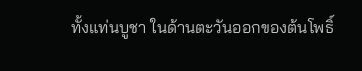ทั้งแท่นบูชา ในด้านตะวันออกของต้นโพธิ์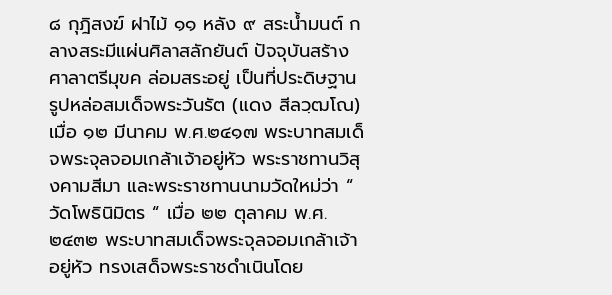๘ กุฎิสงฆ์ ฝาไม้ ๑๑ หลัง ๙ สระน้ำมนต์ กลางสระมีแผ่นศิลาสลักยันต์ ปัจจุบันสร้างศาลาตรีมุขค ล่อมสระอยู่ เป็นที่ประดิษฐานรูปหล่อสมเด็จพระวันรัต (แดง สีลวฺฒโณ) เมื่อ ๑๒ มีนาคม พ.ศ.๒๔๑๗ พระบาทสมเด็จพระจุลจอมเกล้าเจ้าอยู่หัว พระราชทานวิสุงคามสีมา และพระราชทานนามวัดใหม่ว่า “ วัดโพธินิมิตร “ เมื่อ ๒๒ ตุลาคม พ.ศ.๒๔๓๒ พระบาทสมเด็จพระจุลจอมเกล้าเจ้าอยู่หัว ทรงเสด็จพระราชดำเนินโดย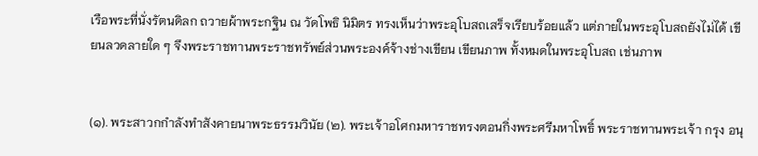เรือพระที่นั่งรัตนดิลก ถวายผ้าพระกฐิน ณ วัดโพธิ นิมิตร ทรงเห็นว่าพระอุโบสถเสร็จเรียบร้อยแล้ว แต่ภายในพระอุโบสถยังไม่ได้ เขียนลวดลายใด ๆ จึงพระราชทานพระราชทรัพย์ส่วนพระองค์จ้างช่างเขียน เขียนภาพ ทั้งหมดในพระอุโบสถ เช่นภาพ


(๑). พระสาวกกำลังทำสังคายนาพระธรรมวินัย (๒). พระเจ้าอโศกมหาราชทรงตอนกิ่งพระศรีมหาโพธิ์ พระราชทานพระเจ้า กรุง อนุ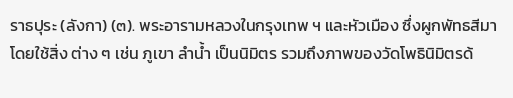ราธปุระ (ลังกา) (๓). พระอารามหลวงในกรุงเทพ ฯ และหัวเมือง ซึ่งผูกพัทธสีมาโดยใช้สิ่ง ต่าง ๆ เช่น ภูเขา ลำน้ำ เป็นนิมิตร รวมถึงภาพของวัดโพธินิมิตรด้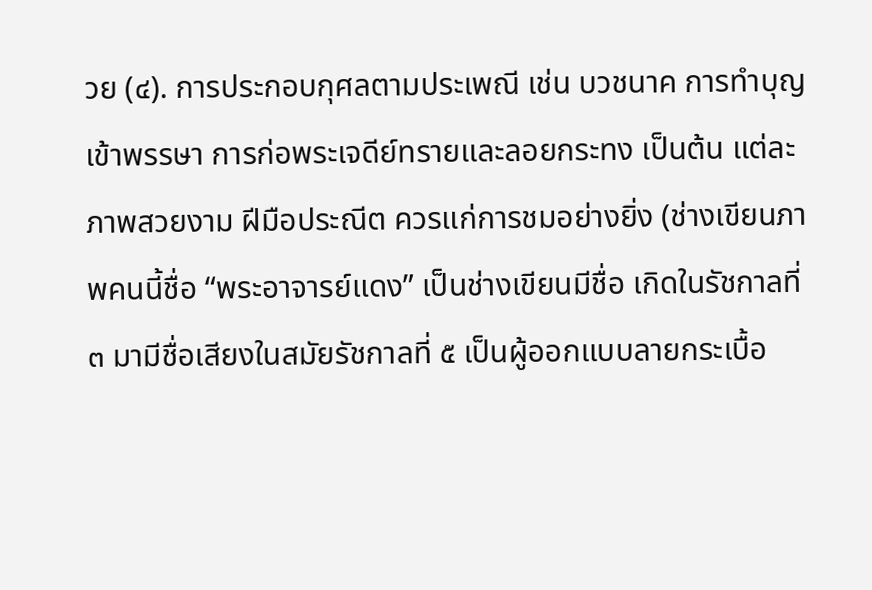วย (๔). การประกอบกุศลตามประเพณี เช่น บวชนาค การทำบุญเข้าพรรษา การก่อพระเจดีย์ทรายและลอยกระทง เป็นต้น แต่ละภาพสวยงาม ฝีมือประณีต ควรแก่การชมอย่างยิ่ง (ช่างเขียนภาพคนนี้ชื่อ “พระอาจารย์แดง” เป็นช่างเขียนมีชื่อ เกิดในรัชกาลที่ ๓ มามีชื่อเสียงในสมัยรัชกาลที่ ๕ เป็นผู้ออกแบบลายกระเบื้อ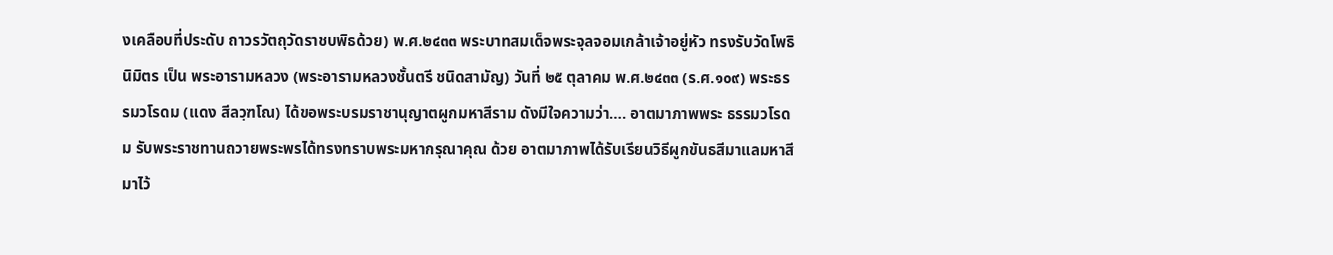งเคลือบที่ประดับ ถาวรวัตถุวัดราชบพิธด้วย) พ.ศ.๒๔๓๓ พระบาทสมเด็จพระจุลจอมเกล้าเจ้าอยู่หัว ทรงรับวัดโพธิ นิมิตร เป็น พระอารามหลวง (พระอารามหลวงชั้นตรี ชนิดสามัญ) วันที่ ๒๕ ตุลาคม พ.ศ.๒๔๓๓ (ร.ศ.๑๐๙) พระธรรมวโรดม (แดง สีลวฺฑโณ) ได้ขอพระบรมราชานุญาตผูกมหาสีราม ดังมีใจความว่า…. อาตมาภาพพระ ธรรมวโรดม รับพระราชทานถวายพระพรได้ทรงทราบพระมหากรุณาคุณ ด้วย อาตมาภาพได้รับเรียนวิธีผูกขันธสีมาแลมหาสีมาไว้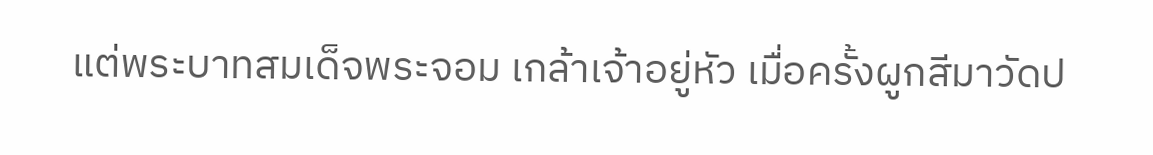แต่พระบาทสมเด็จพระจอม เกล้าเจ้าอยู่หัว เมื่อครั้งผูกสีมาวัดป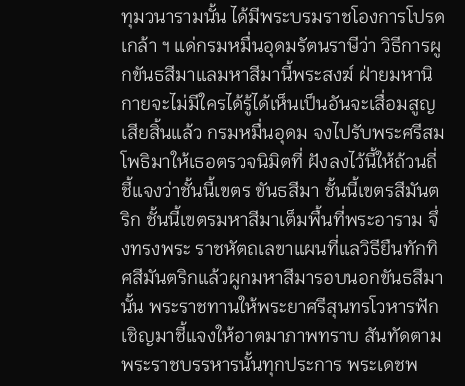ทุมวนารามนั้น ได้มีพระบรมราชโองการโปรด เกล้า ฯ แด่กรมหมื่นอุดมรัตนราษีว่า วิธีการผูกขันธสีมาแลมหาสีมานี้พระสงฆ์ ฝ่ายมหานิกายจะไม่มีใครได้รู้ได้เห็นเป็นอันจะเสื่อมสูญเสียสิ้นแล้ว กรมหมื่นอุดม จงไปรับพระศรีสมโพธิมาให้เธอตรวจนิมิตที่ ฝังลงไว้นี้ให้ถ้วนถี่ชี้แจงว่าชั้นนี้เขตร ขันธสีมา ชั้นนี้เขตรสีมันตริก ชั้นนี้เขตรมหาสีมาเต็มพื้นที่พระอาราม จึ่งทรงพระ ราชหัตถเลขาแผนที่แลวิธียืนทักทิศสีมันตริกแล้วผูกมหาสีมารอบนอกขันธสีมา นั้น พระราชทานให้พระยาศรีสุนทรโวหารฟัก เชิญมาชี้แจงให้อาตมาภาพทราบ สันทัดตามพระราชบรรหารนั้นทุกประการ พระเดชพ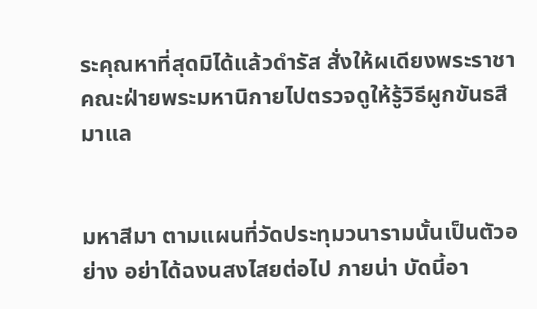ระคุณหาที่สุดมิได้แล้วดำรัส สั่งให้ผเดียงพระราชาคณะฝ่ายพระมหานิกายไปตรวจดูให้รู้วิธีผูกขันธสีมาแล


มหาสีมา ตามแผนที่วัดประทุมวนารามนั้นเป็นตัวอย่าง อย่าได้ฉงนสงไสยต่อไป ภายน่า บัดนี้อา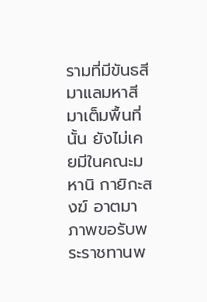รามที่มีขันธสีมาแลมหาสีมาเต็มพื้นที่นั้น ยังไม่เคยมีในคณะมหานิ กายิกะสงฆ์ อาตมาภาพขอรับพระราชทานพ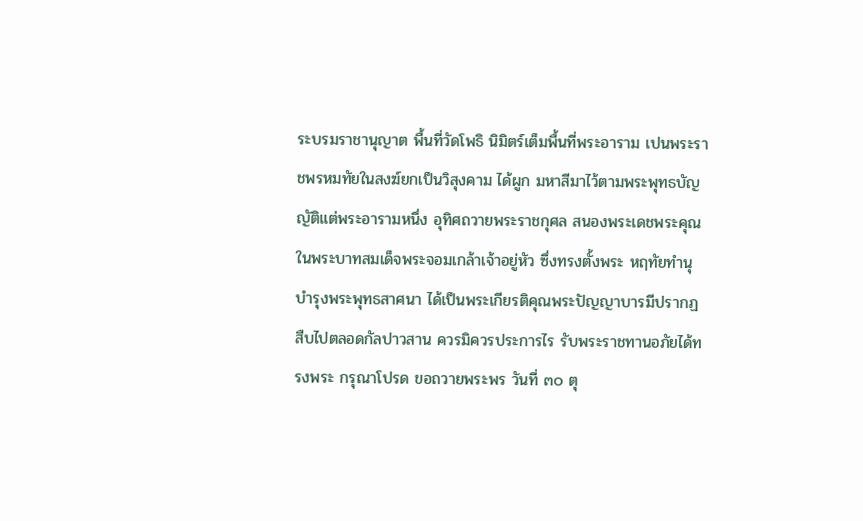ระบรมราชานุญาต พื้นที่วัดโพธิ นิมิตร์เต็มพื้นที่พระอาราม เปนพระราชพรหมทัยในสงฆ์ยกเป็นวิสุงคาม ได้ผูก มหาสีมาไว้ตามพระพุทธบัญญัติแต่พระอารามหนึ่ง อุทิศถวายพระราชกุศล สนองพระเดชพระคุณ ในพระบาทสมเด็จพระจอมเกล้าเจ้าอยู่หัว ซึ่งทรงตั้งพระ หฤทัยทำนุบำรุงพระพุทธสาศนา ได้เป็นพระเกียรติคุณพระปัญญาบารมีปรากฏ สืบไปตลอดกัลปาวสาน ควรมิควรประการไร รับพระราชทานอภัยได้ทรงพระ กรุณาโปรด ขอถวายพระพร วันที่ ๓๐ ตุ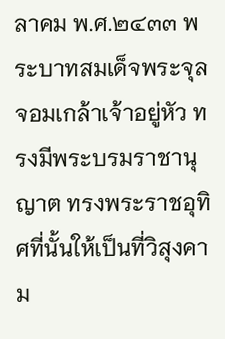ลาคม พ.ศ.๒๔๓๓ พระบาทสมเด็จพระจุลจอมเกล้าเจ้าอยู่หัว ทรงมีพระบรมราชานุญาต ทรงพระราชอุทิศที่นั้นให้เป็นที่วิสุงคาม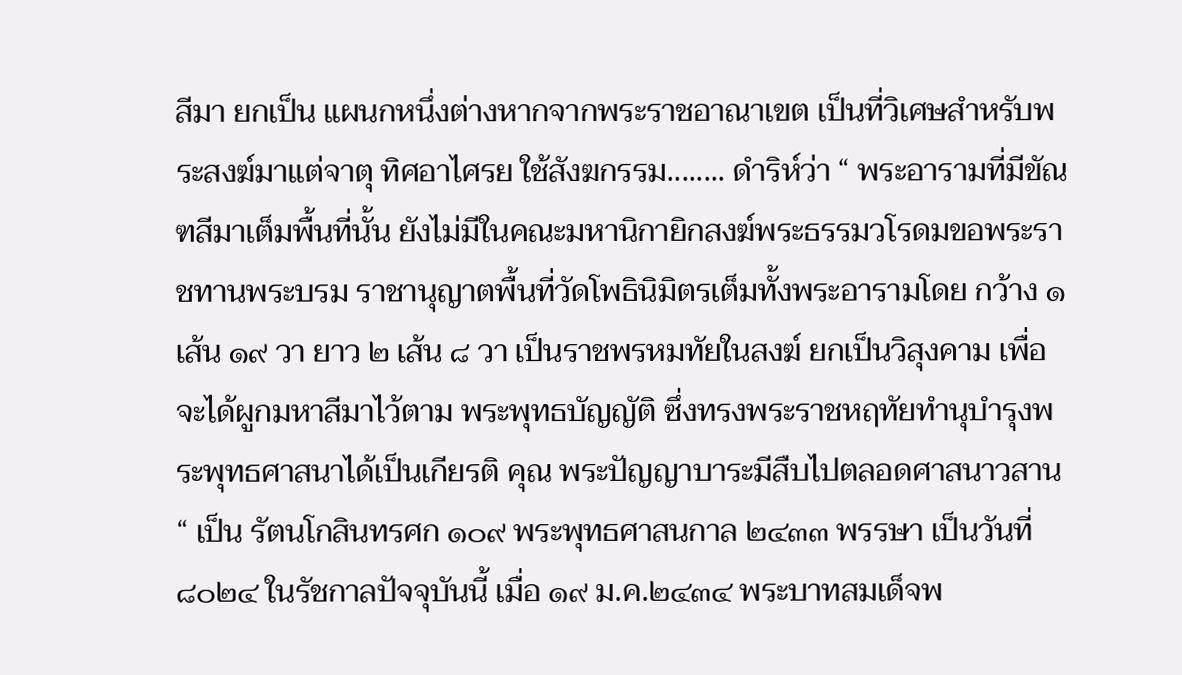สีมา ยกเป็น แผนกหนึ่งต่างหากจากพระราชอาณาเขต เป็นที่วิเศษสำหรับพระสงฆ์มาแต่จาตุ ทิศอาไศรย ใช้สังฆกรรม........ ดำริห์ว่า “ พระอารามที่มีขัณฑสีมาเต็มพื้นที่นั้น ยังไม่มีในคณะมหานิกายิกสงฆ์พระธรรมวโรดมขอพระราชทานพระบรม ราชานุญาตพื้นที่วัดโพธินิมิตรเต็มทั้งพระอารามโดย กว้าง ๑ เส้น ๑๙ วา ยาว ๒ เส้น ๘ วา เป็นราชพรหมทัยในสงฆ์ ยกเป็นวิสุงคาม เพื่อจะได้ผูกมหาสีมาไว้ตาม พระพุทธบัญญัติ ซึ่งทรงพระราชหฤทัยทำนุบำรุงพระพุทธศาสนาได้เป็นเกียรติ คุณ พระปัญญาบาระมีสืบไปตลอดศาสนาวสาน “ เป็น รัตนโกสินทรศก ๑๐๙ พระพุทธศาสนกาล ๒๔๓๓ พรรษา เป็นวันที่ ๘๐๒๔ ในรัชกาลปัจจุบันนี้ เมื่อ ๑๙ ม.ค.๒๔๓๔ พระบาทสมเด็จพ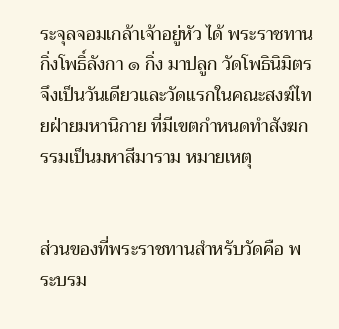ระจุลจอมเกล้าเจ้าอยู่หัว ได้ พระราชทานกิ่งโพธิ์ลังกา ๑ กิ่ง มาปลูก วัดโพธินิมิตร จึงเป็นวันเดียวและวัดแรกในคณะสงฆ์ไทยฝ่ายมหานิกาย ที่มีเขตกำหนดทำสังฆกรรมเป็นมหาสีมาราม หมายเหตุ


ส่วนของที่พระราชทานสำหรับวัดคือ พระบรม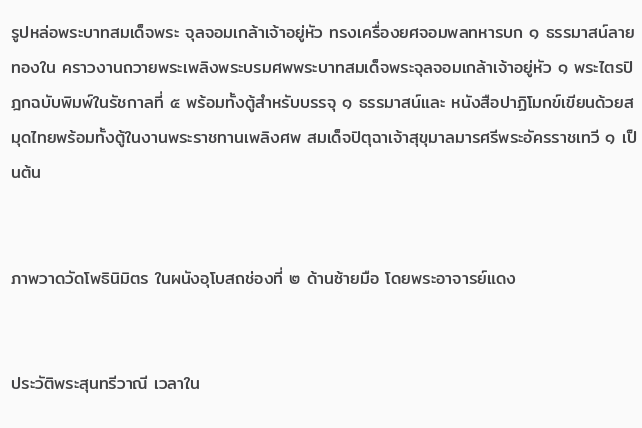รูปหล่อพระบาทสมเด็จพระ จุลจอมเกล้าเจ้าอยู่หัว ทรงเครื่องยศจอมพลทหารบก ๑ ธรรมาสน์ลายทองใน คราวงานถวายพระเพลิงพระบรมศพพระบาทสมเด็จพระจุลจอมเกล้าเจ้าอยู่หัว ๑ พระไตรปิฎกฉบับพิมพ์ในรัชกาลที่ ๕ พร้อมทั้งตู้สำหรับบรรจุ ๑ ธรรมาสน์และ หนังสือปาฏิโมกข์เขียนด้วยสมุดไทยพร้อมทั้งตู้ในงานพระราชทานเพลิงศพ สมเด็จปิตุฉาเจ้าสุขุมาลมารศรีพระอัครราชเทวี ๑ เป็นต้น


ภาพวาดวัดโพธินิมิตร ในผนังอุโบสถช่องที่ ๒ ด้านซ้ายมือ โดยพระอาจารย์แดง


ประวัติพระสุนทรีวาณี เวลาใน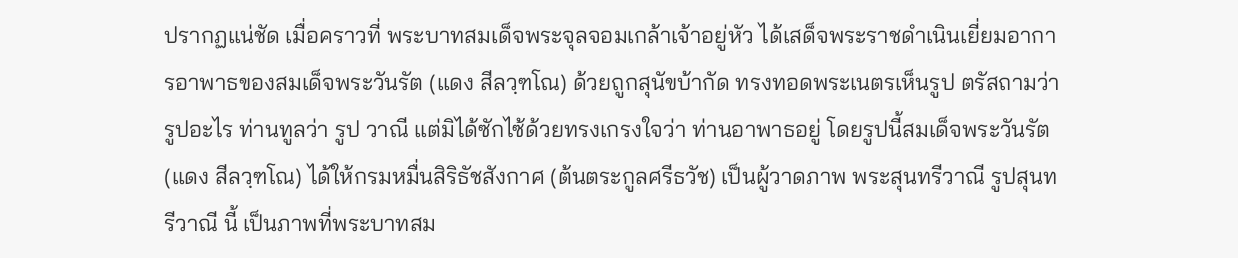ปรากฏแน่ชัด เมื่อคราวที่ พระบาทสมเด็จพระจุลจอมเกล้าเจ้าอยู่หัว ได้เสด็จพระราชดำเนินเยี่ยมอาการอาพาธของสมเด็จพระวันรัต (แดง สีลวฺฑโณ) ด้วยถูกสุนัขบ้ากัด ทรงทอดพระเนตรเห็นรูป ตรัสถามว่า รูปอะไร ท่านทูลว่า รูป วาณี แต่มิได้ซักไซ้ด้วยทรงเกรงใจว่า ท่านอาพาธอยู่ โดยรูปนี้สมเด็จพระวันรัต (แดง สีลวฺฑโณ) ได้ให้กรมหมื่นสิริธัชสังกาศ (ต้นตระกูลศรีธวัช) เป็นผู้วาดภาพ พระสุนทรีวาณี รูปสุนทรีวาณี นี้ เป็นภาพที่พระบาทสม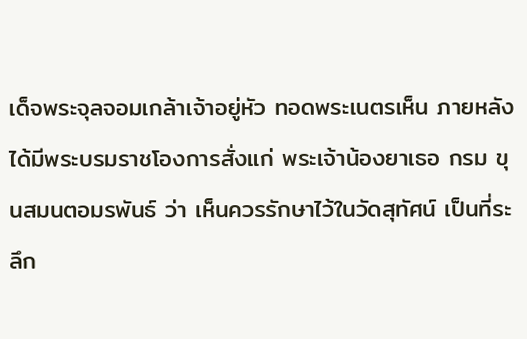เด็จพระจุลจอมเกล้าเจ้าอยู่หัว ทอดพระเนตรเห็น ภายหลังได้มีพระบรมราชโองการสั่งแก่ พระเจ้าน้องยาเธอ กรม ขุนสมนตอมรพันธ์ ว่า เห็นควรรักษาไว้ในวัดสุทัศน์ เป็นที่ระลึก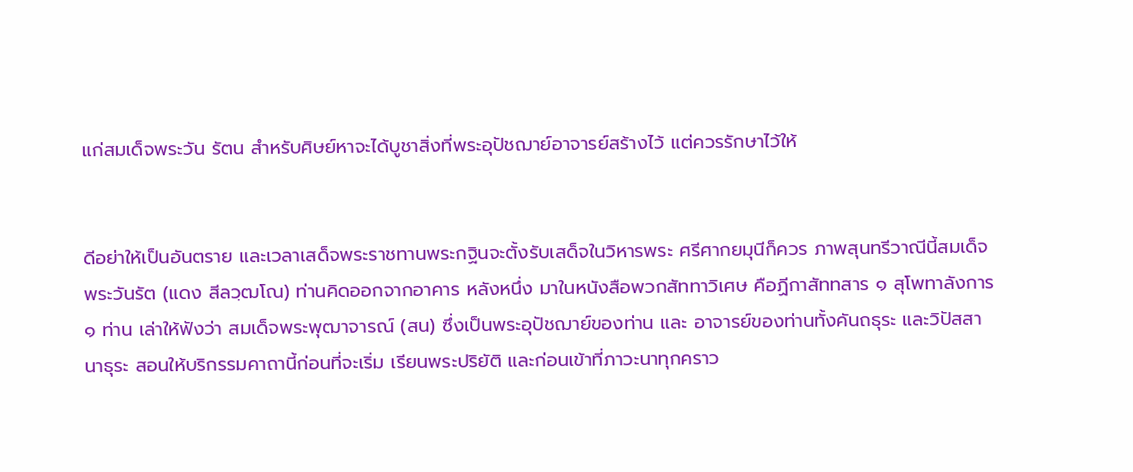แก่สมเด็จพระวัน รัตน สำหรับศิษย์หาจะได้บูชาสิ่งที่พระอุปัชฌาย์อาจารย์สร้างไว้ แต่ควรรักษาไว้ให้


ดีอย่าให้เป็นอันตราย และเวลาเสด็จพระราชทานพระกฐินจะตั้งรับเสด็จในวิหารพระ ศรีศากยมุนีก็ควร ภาพสุนทรีวาณีนี้สมเด็จพระวันรัต (แดง สีลวฺฒโณ) ท่านคิดออกจากอาคาร หลังหนึ่ง มาในหนังสือพวกสัททาวิเศษ คือฏีกาสัททสาร ๑ สุโพทาลังการ ๑ ท่าน เล่าให้ฟังว่า สมเด็จพระพุฒาจารณ์ (สน) ซึ่งเป็นพระอุปัชฌาย์ของท่าน และ อาจารย์ของท่านทั้งคันถธุระ และวิปัสสานาธุระ สอนให้บริกรรมคาถานี้ก่อนที่จะเริ่ม เรียนพระปริยัติ และก่อนเข้าที่ภาวะนาทุกคราว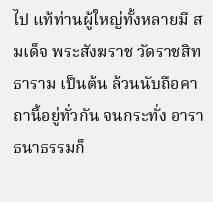ไป แท้ท่านผู้ใหญ่ทั้งหลายมี สมเด็จ พระสังฆราช วัดราชสิทธาราม เป็นต้น ล้วนนับถือคาถานี้อยู่ทั่วกัน จนกระทั่ง อาราธนาธรรมก็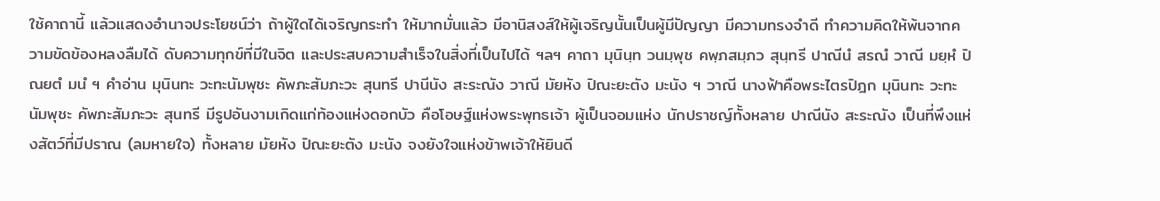ใช้คาถานี้ แล้วแสดงอำนาจประโยชน์ว่า ถ้าผู้ใดได้เจริญกระทำ ให้มากมั่นแล้ว มีอานิสงส์ให้ผู้เจริญนั้นเป็นผู้มีปัญญา มีความทรงจำดี ทำความคิดให้พ้นจากความขัดข้องหลงลืมได้ ดับความทุกข์ที่มีในจิต และประสบความสำเร็จในสิ่งที่เป็นไปได้ ฯลฯ คาถา มุนินฺท วนมฺพุช คพฺภสมฺภว สุนฺทรี ปาณีนํ สรณํ วาณี มยฺหํ ปิณยตํ มนํ ฯ คำอ่าน มุนินทะ วะทะนัมพุชะ คัพภะสัมภะวะ สุนทรี ปานีนัง สะระณัง วาณี มัยหัง ปิณะยะตัง มะนัง ฯ วาณี นางฟ้าคือพระไตรปิฎก มุนินทะ วะทะนัมพุชะ คัพภะสัมภะวะ สุนทรี มีรูปอันงามเกิดแก่ท้องแห่งดอกบัว คือโอษฐ์แห่งพระพุทธเจ้า ผู้เป็นจอมแห่ง นักปราชญ์ทั้งหลาย ปาณีนัง สะระณัง เป็นที่พึงแห่งสัตว์ที่มีปราณ (ลมหายใจ) ทั้งหลาย มัยหัง ปิณะยะตัง มะนัง จงยังใจแห่งข้าพเจ้าให้ยินดี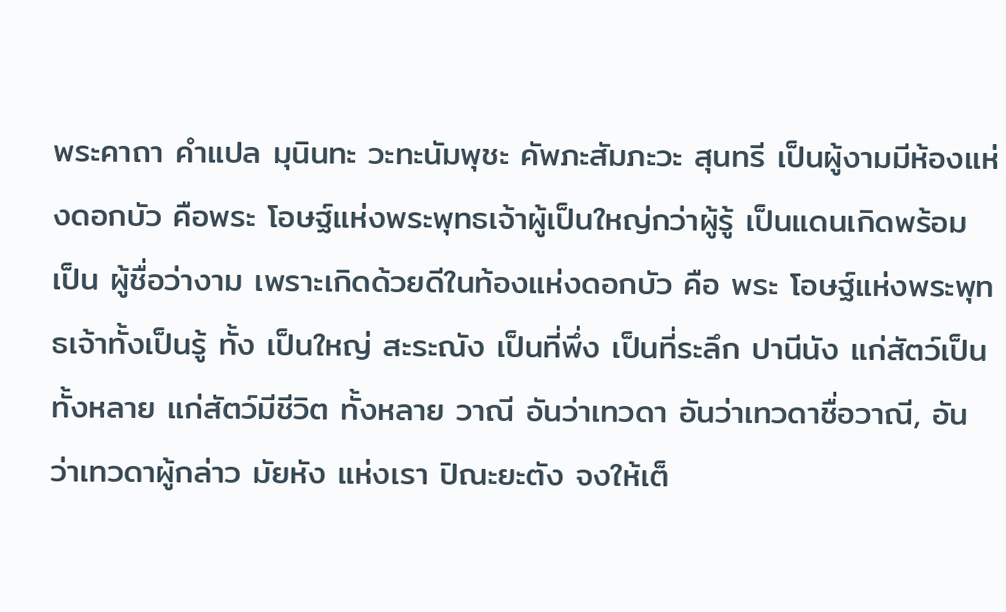พระคาถา คำแปล มุนินทะ วะทะนัมพุชะ คัพภะสัมภะวะ สุนทรี เป็นผู้งามมีห้องแห่งดอกบัว คือพระ โอษฐ์แห่งพระพุทธเจ้าผู้เป็นใหญ่กว่าผู้รู้ เป็นแดนเกิดพร้อม เป็น ผู้ชื่อว่างาม เพราะเกิดด้วยดีในท้องแห่งดอกบัว คือ พระ โอษฐ์แห่งพระพุทธเจ้าทั้งเป็นรู้ ทั้ง เป็นใหญ่ สะระณัง เป็นที่พึ่ง เป็นที่ระลึก ปานีนัง แก่สัตว์เป็นทั้งหลาย แก่สัตว์มีชีวิต ทั้งหลาย วาณี อันว่าเทวดา อันว่าเทวดาชื่อวาณี, อัน ว่าเทวดาผู้กล่าว มัยหัง แห่งเรา ปิณะยะตัง จงให้เต็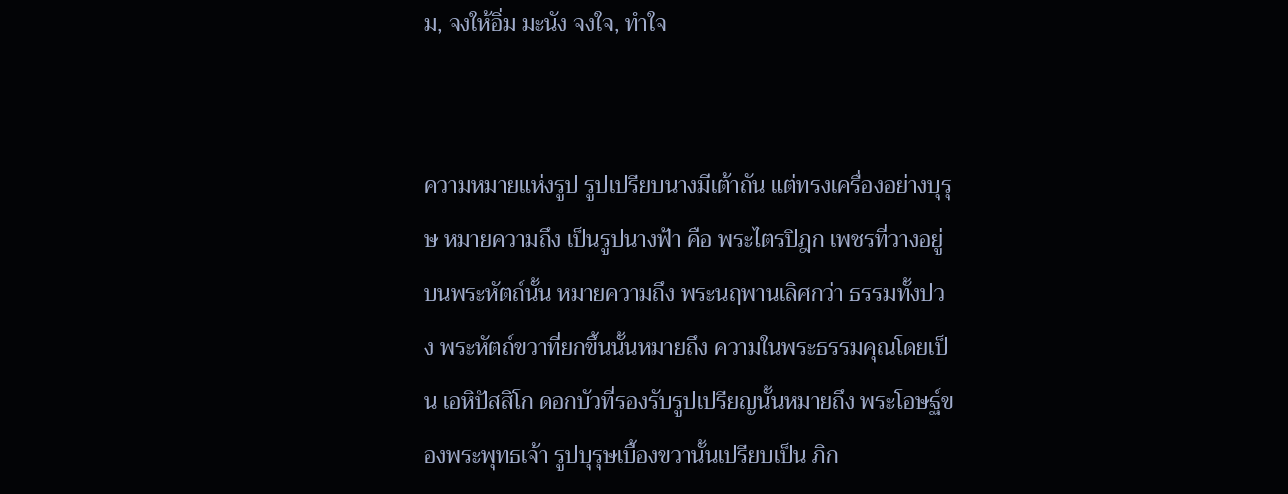ม, จงให้อิ่ม มะนัง จงใจ, ทำใจ


ความหมายแห่งรูป รูปเปรียบนางมีเต้าถัน แต่ทรงเครื่องอย่างบุรุษ หมายความถึง เป็นรูปนางฟ้า คือ พระไตรปิฎก เพชรที่วางอยู่บนพระหัตถ์นั้น หมายความถึง พระนฤพานเลิศกว่า ธรรมทั้งปวง พระหัตถ์ขวาที่ยกขึ้นนั้นหมายถึง ความในพระธรรมคุณโดยเป็น เอหิปัสสิโก ดอกบัวที่รองรับรูปเปรียญนั้นหมายถึง พระโอษฐ์ของพระพุทธเจ้า รูปบุรุษเบื้องขวานั้นเปรียบเป็น ภิก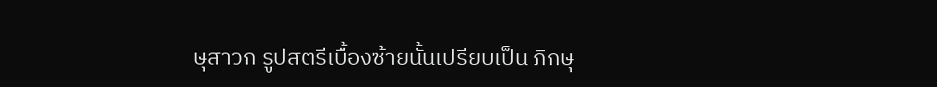ษุสาวก รูปสตรีเบื้องซ้ายนั้นเปรียบเป็น ภิกษุ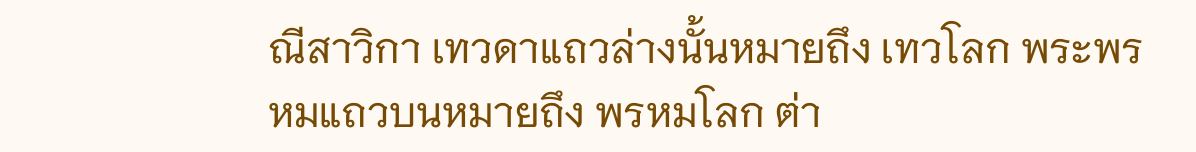ณีสาวิกา เทวดาแถวล่างนั้นหมายถึง เทวโลก พระพรหมแถวบนหมายถึง พรหมโลก ต่า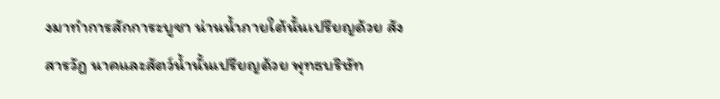งมาทำการสักการะบูชา น่านน้ำภายใต้นั้นเปรียญด้วย สังสารวัฎ นาคและสัตว์น้ำนั้นเปรียญด้วย พุทธบริษัท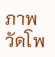ภาพวัดโพ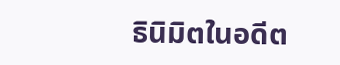ธินิมิตในอดีต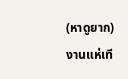(หาดูยาก) งานแห่เที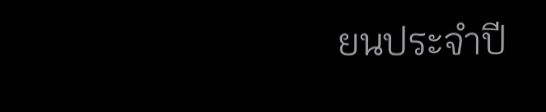ยนประจำปี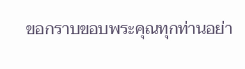ขอกราบขอบพระคุณทุกท่านอย่า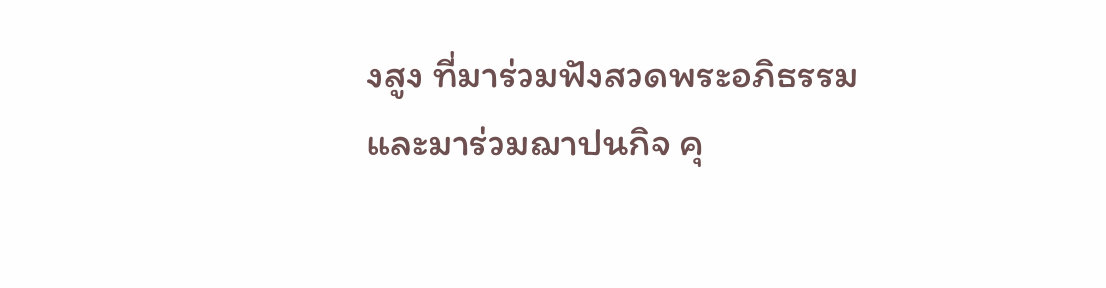งสูง ที่มาร่วมฟังสวดพระอภิธรรม และมาร่วมฌาปนกิจ คุ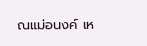ณแม่อนงค์ เห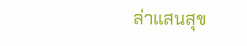ล่าแสนสุข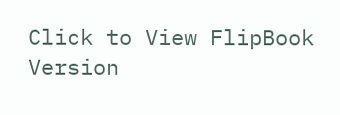Click to View FlipBook Version